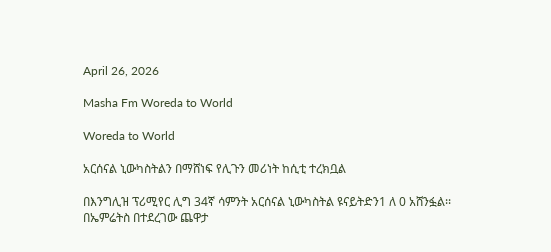April 26, 2026

Masha Fm Woreda to World

Woreda to World

አርሰናል ኒውካስትልን በማሸነፍ የሊጉን መሪነት ከሲቲ ተረክቧል

በእንግሊዝ ፕሪሚየር ሊግ 34ኛ ሳምንት አርሰናል ኒውካስትል ዩናይትድን1 ለ 0 አሸንፏል፡፡በኤምሬትስ በተደረገው ጨዋታ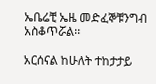ኤቤሬቺ ኤዜ መድፈኞቹንግብ አስቆጥሯል፡፡

አርሰናል ከሁለት ተከታታይ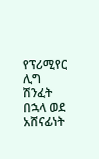የፕሪሚየር ሊግ ሽንፈት በኋላ ወደ አሸናፊነት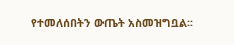የተመለሰበትን ውጤት አስመዝግቧል፡፡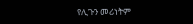የሊጉን መሪነትም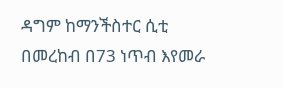ዳግም ከማንችስተር ሲቲ በመረከብ በ73 ነጥብ እየመራ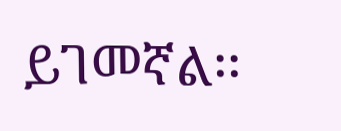ይገመኛል፡፡